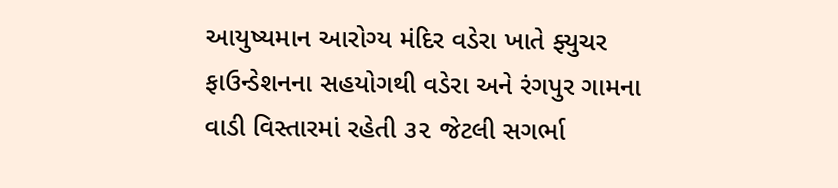આયુષ્યમાન આરોગ્ય મંદિર વડેરા ખાતે ફ્યુચર ફાઉન્ડેશનના સહયોગથી વડેરા અને રંગપુર ગામના વાડી વિસ્તારમાં રહેતી ૩૨ જેટલી સગર્ભા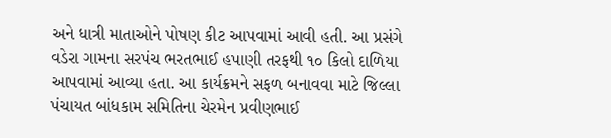અને ધાત્રી માતાઓને પોષણ કીટ આપવામાં આવી હતી. આ પ્રસંગે વડેરા ગામના સરપંચ ભરતભાઈ હપાણી તરફથી ૧૦ કિલો દાળિયા આપવામાં આવ્યા હતા. આ કાર્યક્રમને સફળ બનાવવા માટે જિલ્લા પંચાયત બાંધકામ સમિતિના ચેરમેન પ્રવીણભાઈ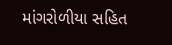માંગરોળીયા સહિત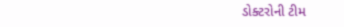ડોક્ટરોની ટીમ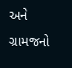અને ગ્રામજનો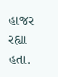હાજર રહ્યા હતા.